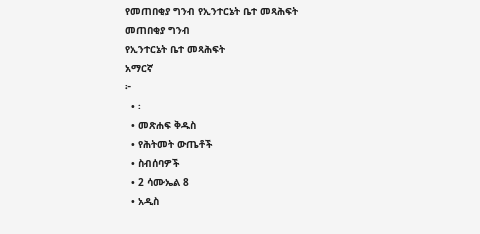የመጠበቂያ ግንብ የኢንተርኔት ቤተ መጻሕፍት
መጠበቂያ ግንብ
የኢንተርኔት ቤተ መጻሕፍት
አማርኛ
፦
  • ፡
  • መጽሐፍ ቅዱስ
  • የሕትመት ውጤቶች
  • ስብሰባዎች
  • 2 ሳሙኤል 8
  • አዲስ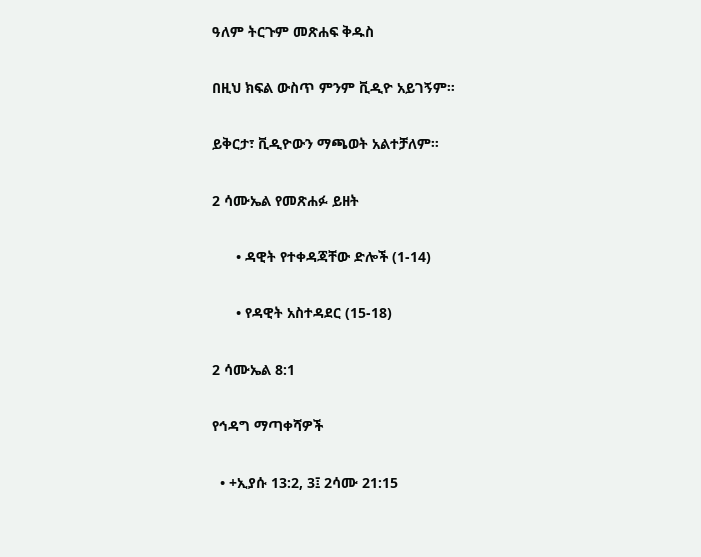ዓለም ትርጉም መጽሐፍ ቅዱስ

በዚህ ክፍል ውስጥ ምንም ቪዲዮ አይገኝም።

ይቅርታ፣ ቪዲዮውን ማጫወት አልተቻለም።

2 ሳሙኤል የመጽሐፉ ይዘት

      • ዳዊት የተቀዳጃቸው ድሎች (1-14)

      • የዳዊት አስተዳደር (15-18)

2 ሳሙኤል 8:1

የኅዳግ ማጣቀሻዎች

  • +ኢያሱ 13:2, 3፤ 2ሳሙ 21:15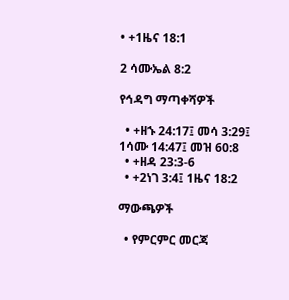• +1ዜና 18:1

2 ሳሙኤል 8:2

የኅዳግ ማጣቀሻዎች

  • +ዘኁ 24:17፤ መሳ 3:29፤ 1ሳሙ 14:47፤ መዝ 60:8
  • +ዘዳ 23:3-6
  • +2ነገ 3:4፤ 1ዜና 18:2

ማውጫዎች

  • የምርምር መርጃ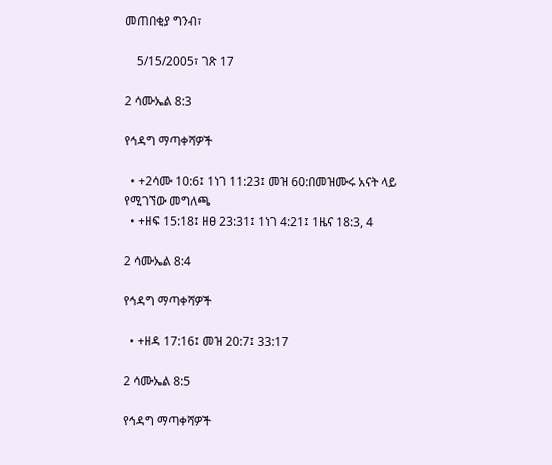መጠበቂያ ግንብ፣

    5/15/2005፣ ገጽ 17

2 ሳሙኤል 8:3

የኅዳግ ማጣቀሻዎች

  • +2ሳሙ 10:6፤ 1ነገ 11:23፤ መዝ 60:በመዝሙሩ አናት ላይ የሚገኘው መግለጫ
  • +ዘፍ 15:18፤ ዘፀ 23:31፤ 1ነገ 4:21፤ 1ዜና 18:3, 4

2 ሳሙኤል 8:4

የኅዳግ ማጣቀሻዎች

  • +ዘዳ 17:16፤ መዝ 20:7፤ 33:17

2 ሳሙኤል 8:5

የኅዳግ ማጣቀሻዎች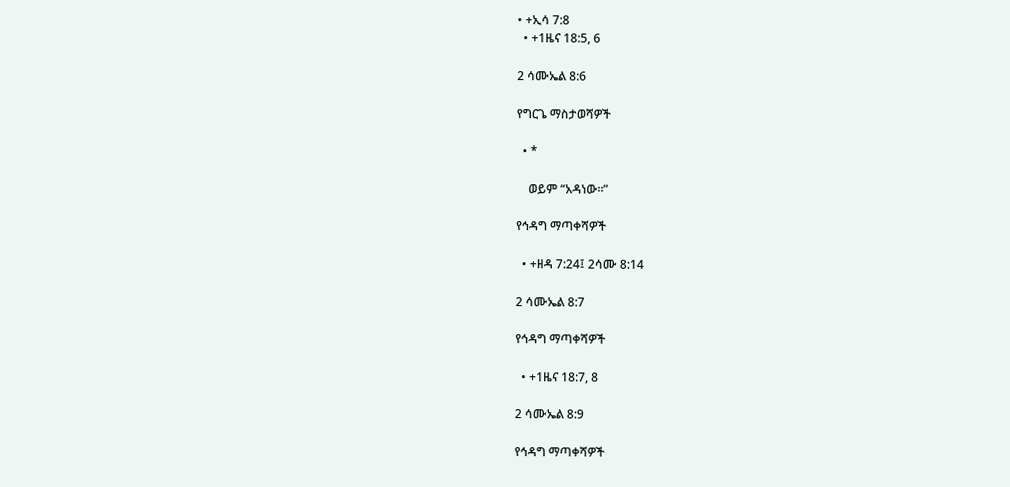• +ኢሳ 7:8
  • +1ዜና 18:5, 6

2 ሳሙኤል 8:6

የግርጌ ማስታወሻዎች

  • *

    ወይም “አዳነው።”

የኅዳግ ማጣቀሻዎች

  • +ዘዳ 7:24፤ 2ሳሙ 8:14

2 ሳሙኤል 8:7

የኅዳግ ማጣቀሻዎች

  • +1ዜና 18:7, 8

2 ሳሙኤል 8:9

የኅዳግ ማጣቀሻዎች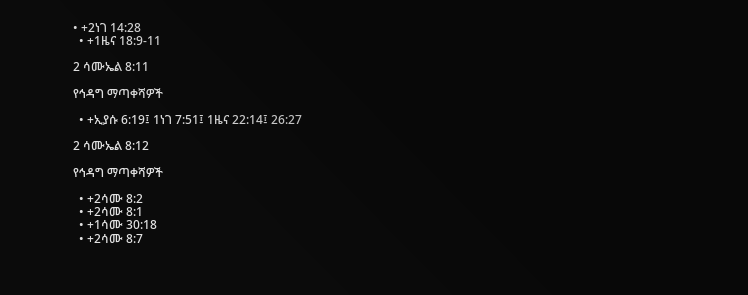• +2ነገ 14:28
  • +1ዜና 18:9-11

2 ሳሙኤል 8:11

የኅዳግ ማጣቀሻዎች

  • +ኢያሱ 6:19፤ 1ነገ 7:51፤ 1ዜና 22:14፤ 26:27

2 ሳሙኤል 8:12

የኅዳግ ማጣቀሻዎች

  • +2ሳሙ 8:2
  • +2ሳሙ 8:1
  • +1ሳሙ 30:18
  • +2ሳሙ 8:7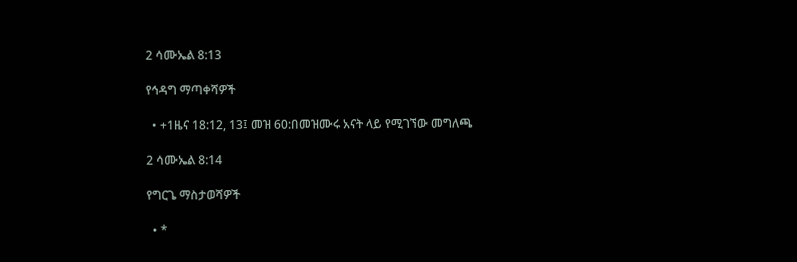2 ሳሙኤል 8:13

የኅዳግ ማጣቀሻዎች

  • +1ዜና 18:12, 13፤ መዝ 60:በመዝሙሩ አናት ላይ የሚገኘው መግለጫ

2 ሳሙኤል 8:14

የግርጌ ማስታወሻዎች

  • *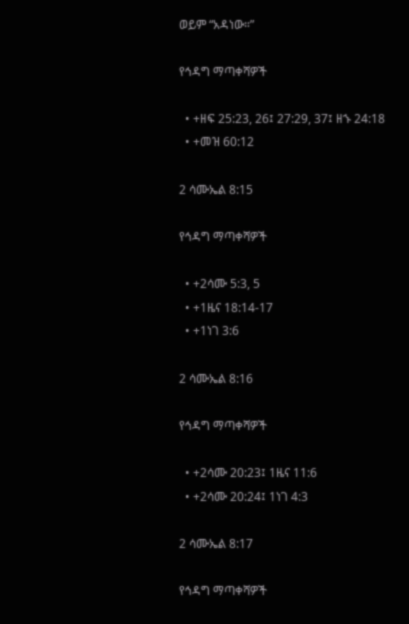ወይም “አዳነው።”

የኅዳግ ማጣቀሻዎች

  • +ዘፍ 25:23, 26፤ 27:29, 37፤ ዘኁ 24:18
  • +መዝ 60:12

2 ሳሙኤል 8:15

የኅዳግ ማጣቀሻዎች

  • +2ሳሙ 5:3, 5
  • +1ዜና 18:14-17
  • +1ነገ 3:6

2 ሳሙኤል 8:16

የኅዳግ ማጣቀሻዎች

  • +2ሳሙ 20:23፤ 1ዜና 11:6
  • +2ሳሙ 20:24፤ 1ነገ 4:3

2 ሳሙኤል 8:17

የኅዳግ ማጣቀሻዎች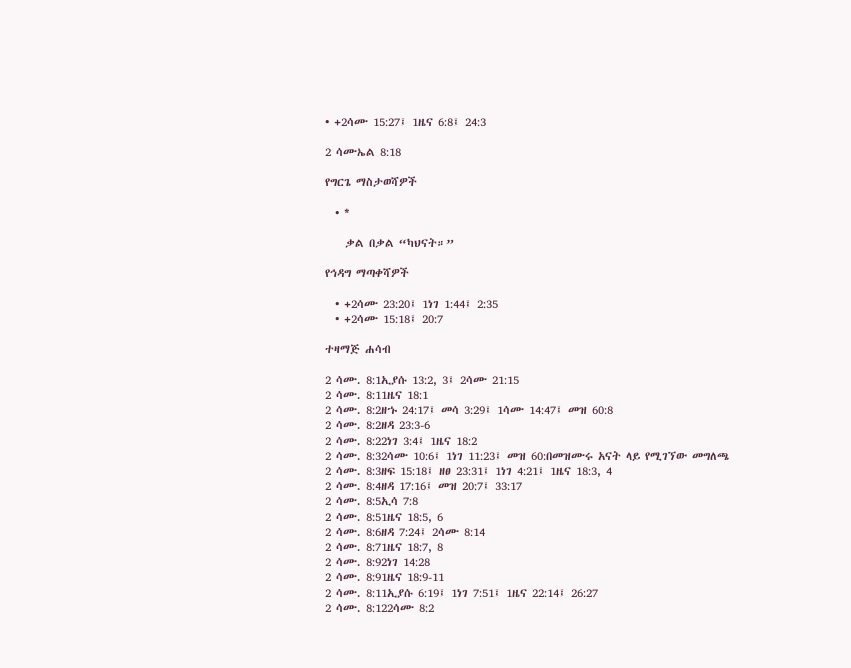• +2ሳሙ 15:27፤ 1ዜና 6:8፤ 24:3

2 ሳሙኤል 8:18

የግርጌ ማስታወሻዎች

  • *

    ቃል በቃል “ካህናት።”

የኅዳግ ማጣቀሻዎች

  • +2ሳሙ 23:20፤ 1ነገ 1:44፤ 2:35
  • +2ሳሙ 15:18፤ 20:7

ተዛማጅ ሐሳብ

2 ሳሙ. 8:1ኢያሱ 13:2, 3፤ 2ሳሙ 21:15
2 ሳሙ. 8:11ዜና 18:1
2 ሳሙ. 8:2ዘኁ 24:17፤ መሳ 3:29፤ 1ሳሙ 14:47፤ መዝ 60:8
2 ሳሙ. 8:2ዘዳ 23:3-6
2 ሳሙ. 8:22ነገ 3:4፤ 1ዜና 18:2
2 ሳሙ. 8:32ሳሙ 10:6፤ 1ነገ 11:23፤ መዝ 60:በመዝሙሩ አናት ላይ የሚገኘው መግለጫ
2 ሳሙ. 8:3ዘፍ 15:18፤ ዘፀ 23:31፤ 1ነገ 4:21፤ 1ዜና 18:3, 4
2 ሳሙ. 8:4ዘዳ 17:16፤ መዝ 20:7፤ 33:17
2 ሳሙ. 8:5ኢሳ 7:8
2 ሳሙ. 8:51ዜና 18:5, 6
2 ሳሙ. 8:6ዘዳ 7:24፤ 2ሳሙ 8:14
2 ሳሙ. 8:71ዜና 18:7, 8
2 ሳሙ. 8:92ነገ 14:28
2 ሳሙ. 8:91ዜና 18:9-11
2 ሳሙ. 8:11ኢያሱ 6:19፤ 1ነገ 7:51፤ 1ዜና 22:14፤ 26:27
2 ሳሙ. 8:122ሳሙ 8:2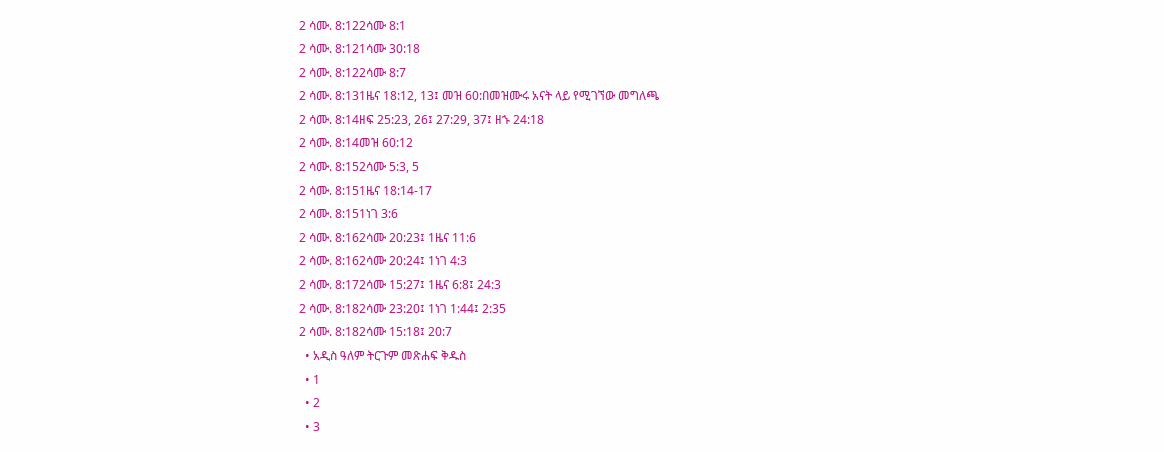2 ሳሙ. 8:122ሳሙ 8:1
2 ሳሙ. 8:121ሳሙ 30:18
2 ሳሙ. 8:122ሳሙ 8:7
2 ሳሙ. 8:131ዜና 18:12, 13፤ መዝ 60:በመዝሙሩ አናት ላይ የሚገኘው መግለጫ
2 ሳሙ. 8:14ዘፍ 25:23, 26፤ 27:29, 37፤ ዘኁ 24:18
2 ሳሙ. 8:14መዝ 60:12
2 ሳሙ. 8:152ሳሙ 5:3, 5
2 ሳሙ. 8:151ዜና 18:14-17
2 ሳሙ. 8:151ነገ 3:6
2 ሳሙ. 8:162ሳሙ 20:23፤ 1ዜና 11:6
2 ሳሙ. 8:162ሳሙ 20:24፤ 1ነገ 4:3
2 ሳሙ. 8:172ሳሙ 15:27፤ 1ዜና 6:8፤ 24:3
2 ሳሙ. 8:182ሳሙ 23:20፤ 1ነገ 1:44፤ 2:35
2 ሳሙ. 8:182ሳሙ 15:18፤ 20:7
  • አዲስ ዓለም ትርጉም መጽሐፍ ቅዱስ
  • 1
  • 2
  • 3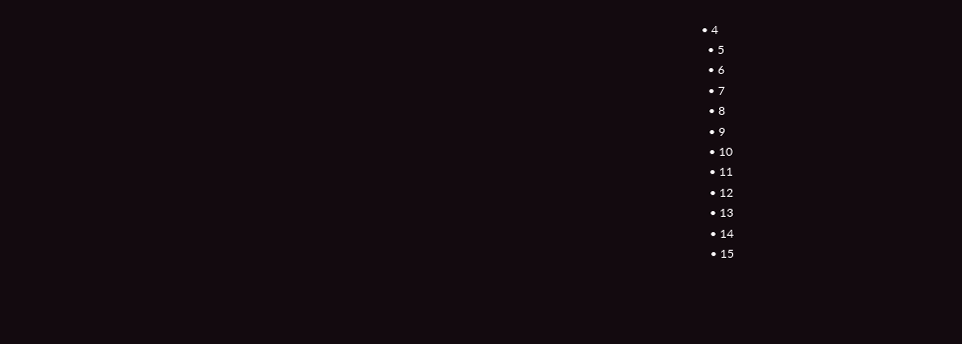• 4
  • 5
  • 6
  • 7
  • 8
  • 9
  • 10
  • 11
  • 12
  • 13
  • 14
  • 15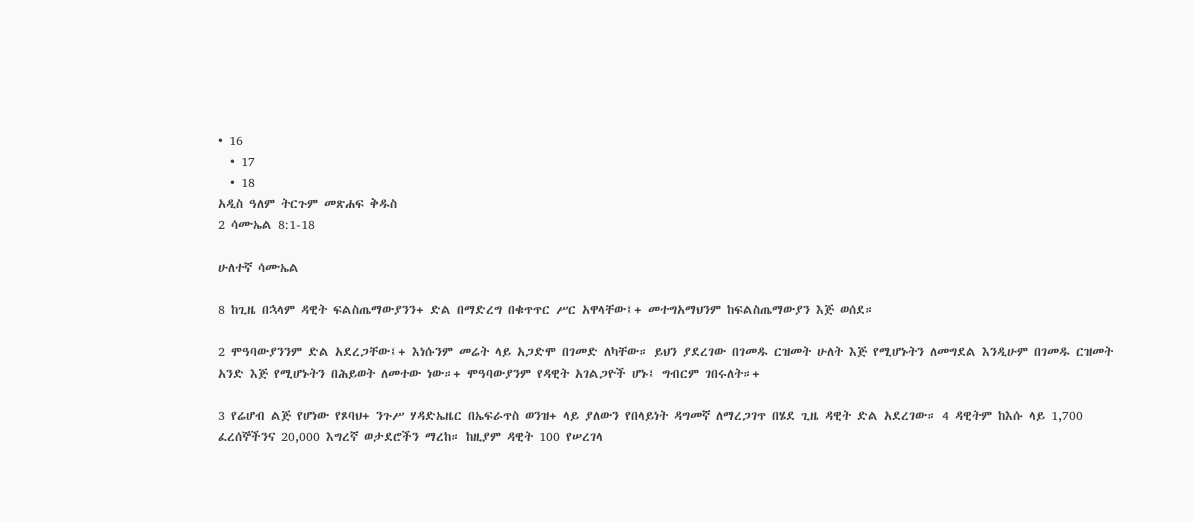• 16
  • 17
  • 18
አዲስ ዓለም ትርጉም መጽሐፍ ቅዱስ
2 ሳሙኤል 8:1-18

ሁለተኛ ሳሙኤል

8 ከጊዜ በኋላም ዳዊት ፍልስጤማውያንን+ ድል በማድረግ በቁጥጥር ሥር አዋላቸው፤+ መተግአማህንም ከፍልስጤማውያን እጅ ወሰደ።

2 ሞዓባውያንንም ድል አደረጋቸው፤+ እነሱንም መሬት ላይ አጋድሞ በገመድ ለካቸው። ይህን ያደረገው በገመዱ ርዝመት ሁለት እጅ የሚሆኑትን ለመግደል እንዲሁም በገመዱ ርዝመት አንድ እጅ የሚሆኑትን በሕይወት ለመተው ነው።+ ሞዓባውያንም የዳዊት አገልጋዮች ሆኑ፤ ግብርም ገበሩለት።+

3 የሬሆብ ልጅ የሆነው የጾባህ+ ንጉሥ ሃዳድኤዜር በኤፍራጥስ ወንዝ+ ላይ ያለውን የበላይነት ዳግመኛ ለማረጋገጥ በሄደ ጊዜ ዳዊት ድል አደረገው። 4 ዳዊትም ከእሱ ላይ 1,700 ፈረሰኞችንና 20,000 እግረኛ ወታደሮችን ማረከ። ከዚያም ዳዊት 100 የሠረገላ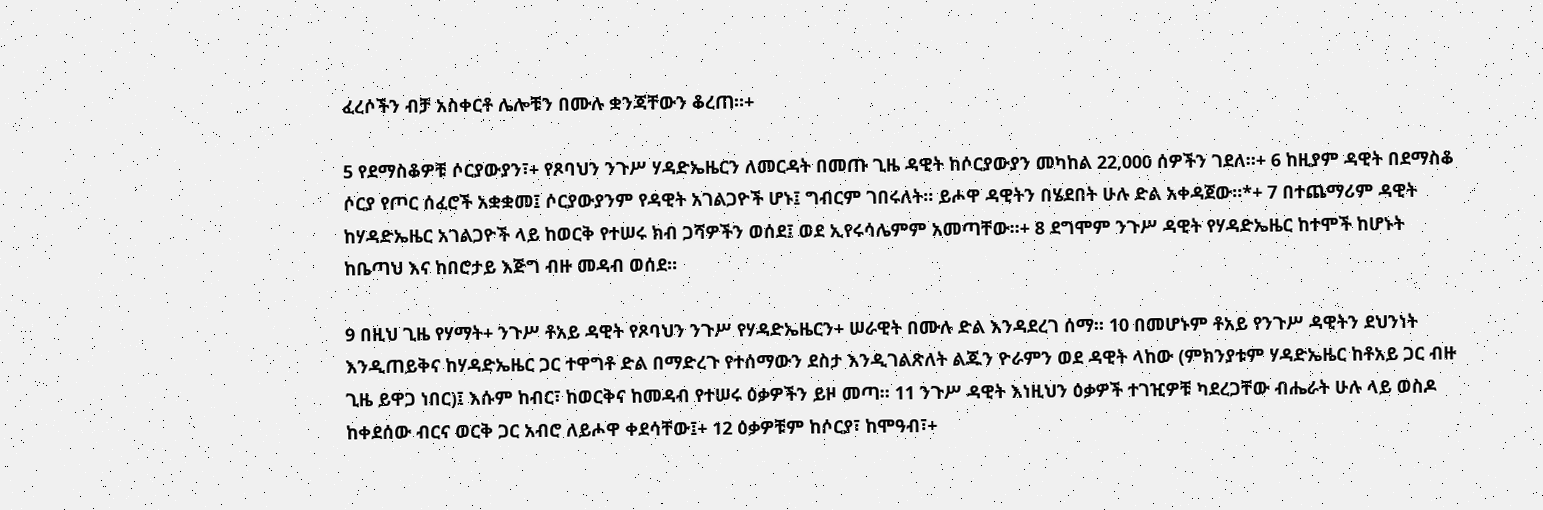ፈረሶችን ብቻ አስቀርቶ ሌሎቹን በሙሉ ቋንጃቸውን ቆረጠ።+

5 የደማስቆዎቹ ሶርያውያን፣+ የጾባህን ንጉሥ ሃዳድኤዜርን ለመርዳት በመጡ ጊዜ ዳዊት ከሶርያውያን መካከል 22,000 ሰዎችን ገደለ።+ 6 ከዚያም ዳዊት በደማስቆ ሶርያ የጦር ሰፈሮች አቋቋመ፤ ሶርያውያንም የዳዊት አገልጋዮች ሆኑ፤ ግብርም ገበሩለት። ይሖዋ ዳዊትን በሄደበት ሁሉ ድል አቀዳጀው።*+ 7 በተጨማሪም ዳዊት ከሃዳድኤዜር አገልጋዮች ላይ ከወርቅ የተሠሩ ክብ ጋሻዎችን ወሰደ፤ ወደ ኢየሩሳሌምም አመጣቸው።+ 8 ደግሞም ንጉሥ ዳዊት የሃዳድኤዜር ከተሞች ከሆኑት ከቤጣህ እና ከበሮታይ እጅግ ብዙ መዳብ ወሰደ።

9 በዚህ ጊዜ የሃማት+ ንጉሥ ቶአይ ዳዊት የጾባህን ንጉሥ የሃዳድኤዜርን+ ሠራዊት በሙሉ ድል እንዳደረገ ሰማ። 10 በመሆኑም ቶአይ የንጉሥ ዳዊትን ደህንነት እንዲጠይቅና ከሃዳድኤዜር ጋር ተዋግቶ ድል በማድረጉ የተሰማውን ደስታ እንዲገልጽለት ልጁን ዮራምን ወደ ዳዊት ላከው (ምክንያቱም ሃዳድኤዜር ከቶአይ ጋር ብዙ ጊዜ ይዋጋ ነበር)፤ እሱም ከብር፣ ከወርቅና ከመዳብ የተሠሩ ዕቃዎችን ይዞ መጣ። 11 ንጉሥ ዳዊት እነዚህን ዕቃዎች ተገዢዎቹ ካደረጋቸው ብሔራት ሁሉ ላይ ወስዶ ከቀደሰው ብርና ወርቅ ጋር አብሮ ለይሖዋ ቀደሳቸው፤+ 12 ዕቃዎቹም ከሶርያ፣ ከሞዓብ፣+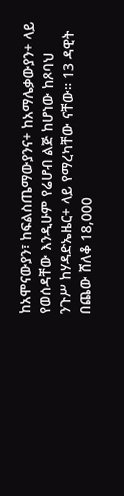ከአሞናውያን፣ ከፍልስጤማውያንና+ ከአማሌቃውያን+ ላይ የወሰዳቸው እንዲሁም የሬሆብ ልጅ ከሆነው ከጾባህ ንጉሥ ከሃዳድኤዜር+ ላይ የማረካቸው ናቸው። 13 ዳዊት በጨው ሸለቆ 18,000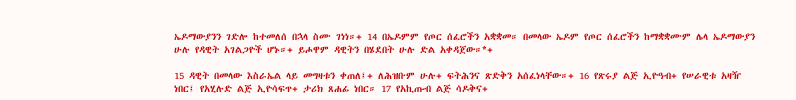ኤዶማውያንን ገድሎ ከተመለሰ በኋላ ስሙ ገነነ።+ 14 በኤዶምም የጦር ሰፈሮችን አቋቋመ። በመላው ኤዶም የጦር ሰፈሮችን ከማቋቋሙም ሌላ ኤዶማውያን ሁሉ የዳዊት አገልጋዮች ሆኑ።+ ይሖዋም ዳዊትን በሄደበት ሁሉ ድል አቀዳጀው።*+

15 ዳዊት በመላው እስራኤል ላይ መግዛቱን ቀጠለ፤+ ለሕዝቡም ሁሉ+ ፍትሕንና ጽድቅን አሰፈነላቸው።+ 16 የጽሩያ ልጅ ኢዮዓብ+ የሠራዊቱ አዛዥ ነበር፤ የአሂሉድ ልጅ ኢዮሳፍጥ+ ታሪክ ጸሐፊ ነበር። 17 የአኪጡብ ልጅ ሳዶቅና+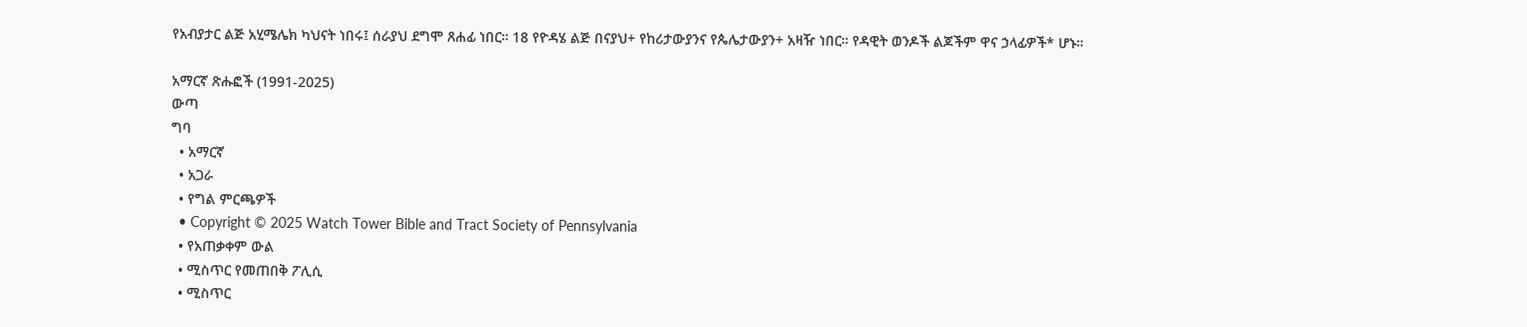የአብያታር ልጅ አሂሜሌክ ካህናት ነበሩ፤ ሰራያህ ደግሞ ጸሐፊ ነበር። 18 የዮዳሄ ልጅ በናያህ+ የከሪታውያንና የጴሌታውያን+ አዛዥ ነበር። የዳዊት ወንዶች ልጆችም ዋና ኃላፊዎች* ሆኑ።

አማርኛ ጽሑፎች (1991-2025)
ውጣ
ግባ
  • አማርኛ
  • አጋራ
  • የግል ምርጫዎች
  • Copyright © 2025 Watch Tower Bible and Tract Society of Pennsylvania
  • የአጠቃቀም ውል
  • ሚስጥር የመጠበቅ ፖሊሲ
  • ሚስጥር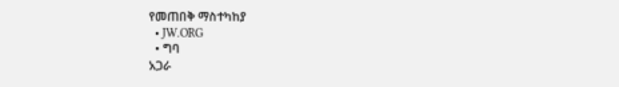የመጠበቅ ማስተካከያ
  • JW.ORG
  • ግባ
አጋራ